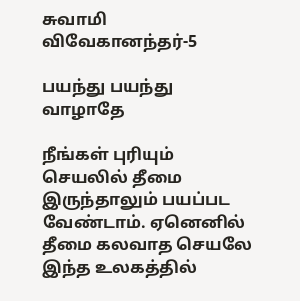சுவாமி விவேகானந்தர்-5

பயந்து பயந்து வாழாதே

நீங்கள் புரியும் செயலில் தீமை இருந்தாலும் பயப்பட வேண்டாம். ஏனெனில் தீமை கலவாத செயலே இந்த உலகத்தில்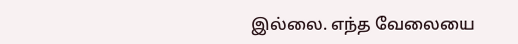இல்லை. எந்த வேலையை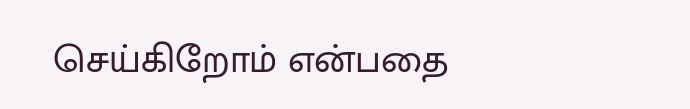செய்கிறோம் என்பதை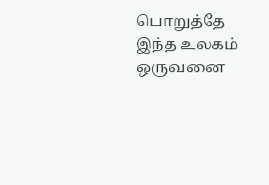பொறுத்தே இந்த உலகம் ஒருவனை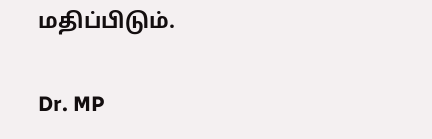மதிப்பிடும்.

Dr. MP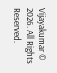Vijayakumar © 2026. All Rights Reserved.